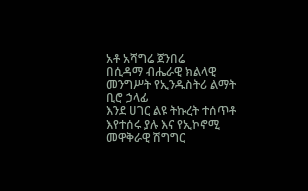አቶ አሻግሬ ጀንበሬ
በሲዳማ ብሔራዊ ክልላዊ መንግሥት የኢንዱስትሪ ልማት ቢሮ ኃላፊ
እንደ ሀገር ልዩ ትኩረት ተሰጥቶ እየተሰሩ ያሉ እና የኢኮኖሚ መዋቅራዊ ሽግግር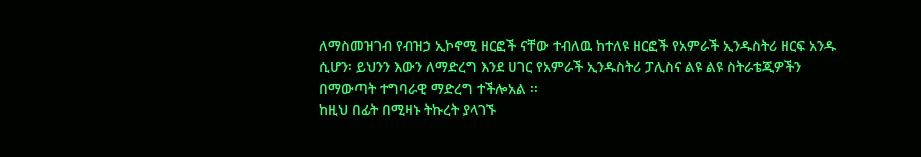ለማስመዝገብ የብዝኃ ኢኮኖሚ ዘርፎች ናቸው ተብለዉ ከተለዩ ዘርፎች የአምራች ኢንዱስትሪ ዘርፍ አንዱ ሲሆን፡ ይህንን እውን ለማድረግ እንደ ሀገር የአምራች ኢንዱስትሪ ፓሊስና ልዩ ልዩ ስትራቴጂዎችን በማውጣት ተግባራዊ ማድረግ ተችሎአል ፡፡
ከዚህ በፊት በሚዛኑ ትኩረት ያላገኙ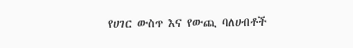የሀገር ውስጥ እና የውጪ ባለሀብቶች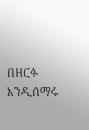በዘርፉ እንዲሰማሩ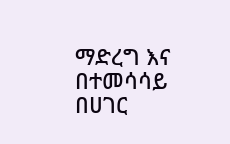ማድረግ እና በተመሳሳይ በሀገር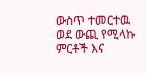ውስጥ ተመርተዉ ወደ ውጪ የሚላኩ ምርቶች እና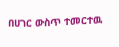በሀገር ውስጥ ተመርተዉ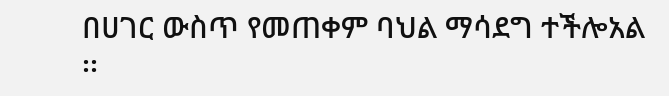በሀገር ውስጥ የመጠቀም ባህል ማሳደግ ተችሎአል ፡፡